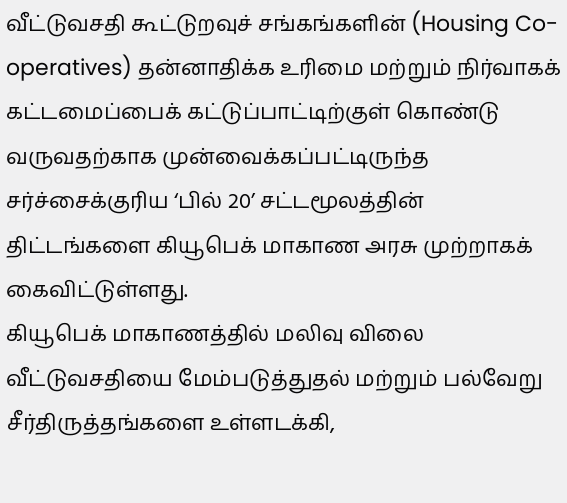வீட்டுவசதி கூட்டுறவுச் சங்கங்களின் (Housing Co-operatives) தன்னாதிக்க உரிமை மற்றும் நிர்வாகக் கட்டமைப்பைக் கட்டுப்பாட்டிற்குள் கொண்டு வருவதற்காக முன்வைக்கப்பட்டிருந்த சர்ச்சைக்குரிய ‘பில் 20’ சட்டமூலத்தின் திட்டங்களை கியூபெக் மாகாண அரசு முற்றாகக் கைவிட்டுள்ளது.
கியூபெக் மாகாணத்தில் மலிவு விலை வீட்டுவசதியை மேம்படுத்துதல் மற்றும் பல்வேறு சீர்திருத்தங்களை உள்ளடக்கி,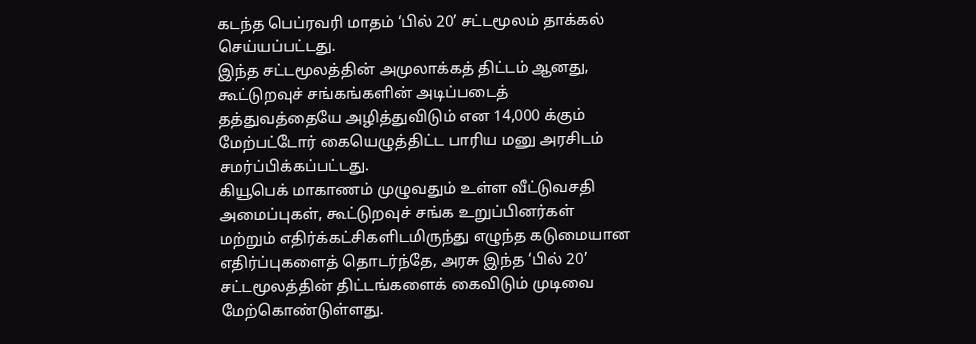கடந்த பெப்ரவரி மாதம் ‘பில் 20’ சட்டமூலம் தாக்கல் செய்யப்பட்டது.
இந்த சட்டமூலத்தின் அமுலாக்கத் திட்டம் ஆனது, கூட்டுறவுச் சங்கங்களின் அடிப்படைத் தத்துவத்தையே அழித்துவிடும் என 14,000 க்கும் மேற்பட்டோர் கையெழுத்திட்ட பாரிய மனு அரசிடம் சமர்ப்பிக்கப்பட்டது.
கியூபெக் மாகாணம் முழுவதும் உள்ள வீட்டுவசதி அமைப்புகள், கூட்டுறவுச் சங்க உறுப்பினர்கள் மற்றும் எதிர்க்கட்சிகளிடமிருந்து எழுந்த கடுமையான எதிர்ப்புகளைத் தொடர்ந்தே, அரசு இந்த ‘பில் 20’ சட்டமூலத்தின் திட்டங்களைக் கைவிடும் முடிவை மேற்கொண்டுள்ளது.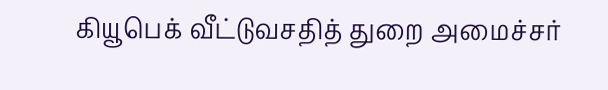கியூபெக் வீட்டுவசதித் துறை அமைச்சர்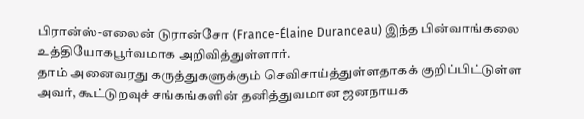பிரான்ஸ்-எலைன் டுரான்சோ (France-Élaine Duranceau) இந்த பின்வாங்கலை உத்தியோகபூர்வமாக அறிவித்துள்ளார்.
தாம் அனைவரது கருத்துகளுக்கும் செவிசாய்த்துள்ளதாகக் குறிப்பிட்டுள்ள அவர், கூட்டுறவுச் சங்கங்களின் தனித்துவமான ஜனநாயக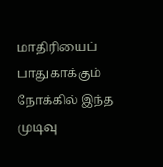மாதிரியைப் பாதுகாக்கும் நோக்கில் இந்த முடிவு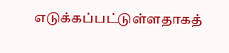எடுக்கப்பட்டுள்ளதாகத்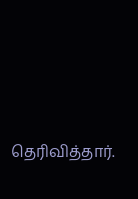தெரிவித்தார்.